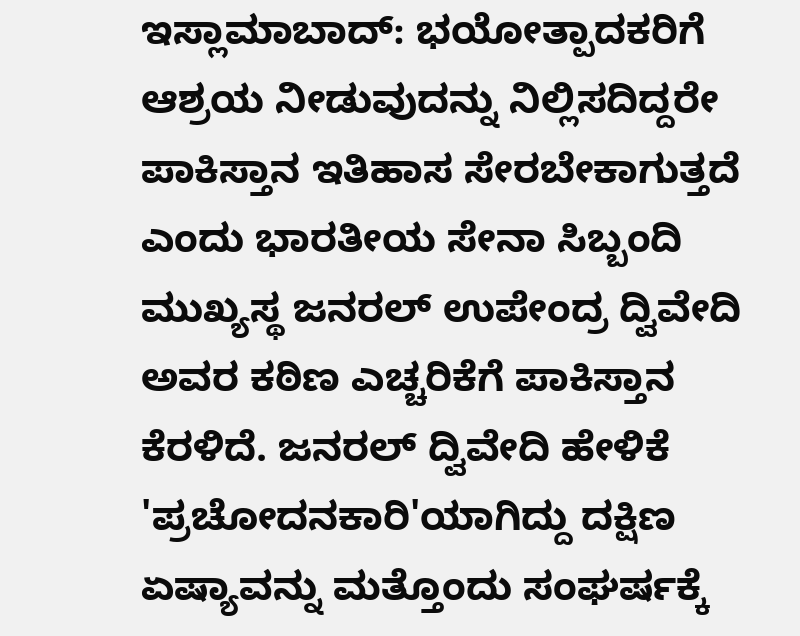ಇಸ್ಲಾಮಾಬಾದ್: ಭಯೋತ್ಪಾದಕರಿಗೆ ಆಶ್ರಯ ನೀಡುವುದನ್ನು ನಿಲ್ಲಿಸದಿದ್ದರೇ ಪಾಕಿಸ್ತಾನ ಇತಿಹಾಸ ಸೇರಬೇಕಾಗುತ್ತದೆ ಎಂದು ಭಾರತೀಯ ಸೇನಾ ಸಿಬ್ಬಂದಿ ಮುಖ್ಯಸ್ಥ ಜನರಲ್ ಉಪೇಂದ್ರ ದ್ವಿವೇದಿ ಅವರ ಕಠಿಣ ಎಚ್ಚರಿಕೆಗೆ ಪಾಕಿಸ್ತಾನ ಕೆರಳಿದೆ. ಜನರಲ್ ದ್ವಿವೇದಿ ಹೇಳಿಕೆ 'ಪ್ರಚೋದನಕಾರಿ'ಯಾಗಿದ್ದು ದಕ್ಷಿಣ ಏಷ್ಯಾವನ್ನು ಮತ್ತೊಂದು ಸಂಘರ್ಷಕ್ಕೆ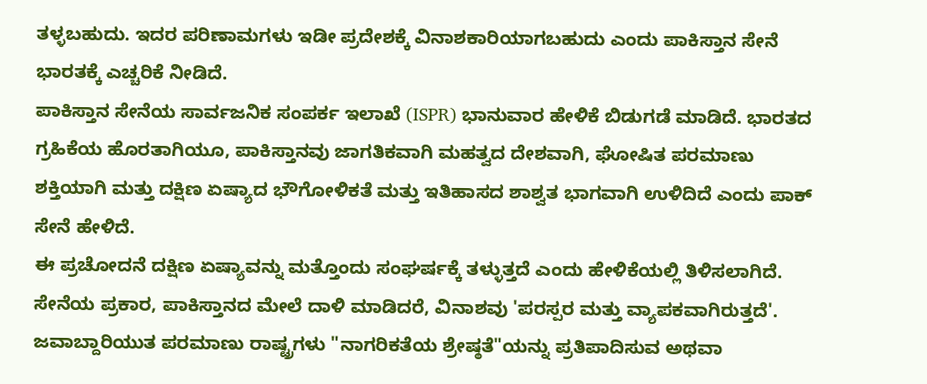ತಳ್ಳಬಹುದು. ಇದರ ಪರಿಣಾಮಗಳು ಇಡೀ ಪ್ರದೇಶಕ್ಕೆ ವಿನಾಶಕಾರಿಯಾಗಬಹುದು ಎಂದು ಪಾಕಿಸ್ತಾನ ಸೇನೆ ಭಾರತಕ್ಕೆ ಎಚ್ಚರಿಕೆ ನೀಡಿದೆ.
ಪಾಕಿಸ್ತಾನ ಸೇನೆಯ ಸಾರ್ವಜನಿಕ ಸಂಪರ್ಕ ಇಲಾಖೆ (ISPR) ಭಾನುವಾರ ಹೇಳಿಕೆ ಬಿಡುಗಡೆ ಮಾಡಿದೆ. ಭಾರತದ ಗ್ರಹಿಕೆಯ ಹೊರತಾಗಿಯೂ, ಪಾಕಿಸ್ತಾನವು ಜಾಗತಿಕವಾಗಿ ಮಹತ್ವದ ದೇಶವಾಗಿ, ಘೋಷಿತ ಪರಮಾಣು ಶಕ್ತಿಯಾಗಿ ಮತ್ತು ದಕ್ಷಿಣ ಏಷ್ಯಾದ ಭೌಗೋಳಿಕತೆ ಮತ್ತು ಇತಿಹಾಸದ ಶಾಶ್ವತ ಭಾಗವಾಗಿ ಉಳಿದಿದೆ ಎಂದು ಪಾಕ್ ಸೇನೆ ಹೇಳಿದೆ.
ಈ ಪ್ರಚೋದನೆ ದಕ್ಷಿಣ ಏಷ್ಯಾವನ್ನು ಮತ್ತೊಂದು ಸಂಘರ್ಷಕ್ಕೆ ತಳ್ಳುತ್ತದೆ ಎಂದು ಹೇಳಿಕೆಯಲ್ಲಿ ತಿಳಿಸಲಾಗಿದೆ. ಸೇನೆಯ ಪ್ರಕಾರ, ಪಾಕಿಸ್ತಾನದ ಮೇಲೆ ದಾಳಿ ಮಾಡಿದರೆ, ವಿನಾಶವು 'ಪರಸ್ಪರ ಮತ್ತು ವ್ಯಾಪಕವಾಗಿರುತ್ತದೆ'. ಜವಾಬ್ದಾರಿಯುತ ಪರಮಾಣು ರಾಷ್ಟ್ರಗಳು "ನಾಗರಿಕತೆಯ ಶ್ರೇಷ್ಠತೆ"ಯನ್ನು ಪ್ರತಿಪಾದಿಸುವ ಅಥವಾ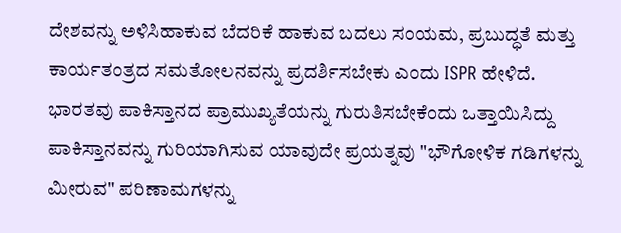ದೇಶವನ್ನು ಅಳಿಸಿಹಾಕುವ ಬೆದರಿಕೆ ಹಾಕುವ ಬದಲು ಸಂಯಮ, ಪ್ರಬುದ್ಧತೆ ಮತ್ತು ಕಾರ್ಯತಂತ್ರದ ಸಮತೋಲನವನ್ನು ಪ್ರದರ್ಶಿಸಬೇಕು ಎಂದು ISPR ಹೇಳಿದೆ.
ಭಾರತವು ಪಾಕಿಸ್ತಾನದ ಪ್ರಾಮುಖ್ಯತೆಯನ್ನು ಗುರುತಿಸಬೇಕೆಂದು ಒತ್ತಾಯಿಸಿದ್ದು ಪಾಕಿಸ್ತಾನವನ್ನು ಗುರಿಯಾಗಿಸುವ ಯಾವುದೇ ಪ್ರಯತ್ನವು "ಭೌಗೋಳಿಕ ಗಡಿಗಳನ್ನು ಮೀರುವ" ಪರಿಣಾಮಗಳನ್ನು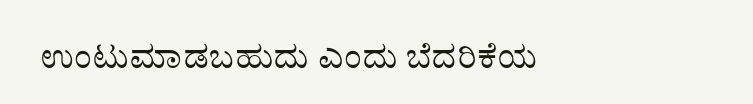ಉಂಟುಮಾಡಬಹುದು ಎಂದು ಬೆದರಿಕೆಯ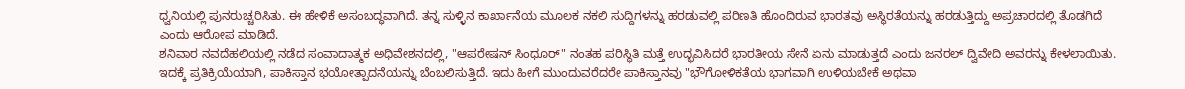ಧ್ವನಿಯಲ್ಲಿ ಪುನರುಚ್ಚರಿಸಿತು. ಈ ಹೇಳಿಕೆ ಅಸಂಬದ್ಧವಾಗಿದೆ. ತನ್ನ ಸುಳ್ಳಿನ ಕಾರ್ಖಾನೆಯ ಮೂಲಕ ನಕಲಿ ಸುದ್ದಿಗಳನ್ನು ಹರಡುವಲ್ಲಿ ಪರಿಣತಿ ಹೊಂದಿರುವ ಭಾರತವು ಅಸ್ಥಿರತೆಯನ್ನು ಹರಡುತ್ತಿದ್ದು ಅಪ್ರಚಾರದಲ್ಲಿ ತೊಡಗಿದೆ ಎಂದು ಆರೋಪ ಮಾಡಿದೆ.
ಶನಿವಾರ ನವದೆಹಲಿಯಲ್ಲಿ ನಡೆದ ಸಂವಾದಾತ್ಮಕ ಅಧಿವೇಶನದಲ್ಲಿ, "ಆಪರೇಷನ್ ಸಿಂಧೂರ್" ನಂತಹ ಪರಿಸ್ಥಿತಿ ಮತ್ತೆ ಉದ್ಭವಿಸಿದರೆ ಭಾರತೀಯ ಸೇನೆ ಏನು ಮಾಡುತ್ತದೆ ಎಂದು ಜನರಲ್ ದ್ವಿವೇದಿ ಅವರನ್ನು ಕೇಳಲಾಯಿತು. ಇದಕ್ಕೆ ಪ್ರತಿಕ್ರಿಯೆಯಾಗಿ, ಪಾಕಿಸ್ತಾನ ಭಯೋತ್ಪಾದನೆಯನ್ನು ಬೆಂಬಲಿಸುತ್ತಿದೆ. ಇದು ಹೀಗೆ ಮುಂದುವರೆದರೇ ಪಾಕಿಸ್ತಾನವು "ಭೌಗೋಳಿಕತೆಯ ಭಾಗವಾಗಿ ಉಳಿಯಬೇಕೆ ಅಥವಾ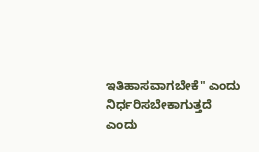ಇತಿಹಾಸವಾಗಬೇಕೆ" ಎಂದು ನಿರ್ಧರಿಸಬೇಕಾಗುತ್ತದೆ ಎಂದು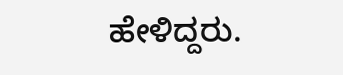ಹೇಳಿದ್ದರು.